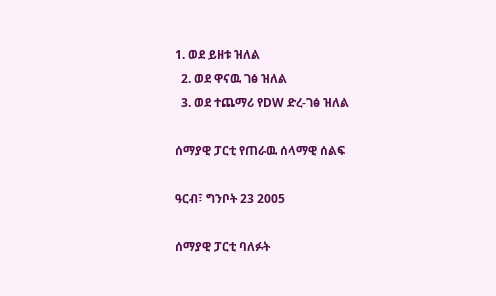1. ወደ ይዘቱ ዝለል
  2. ወደ ዋናዉ ገፅ ዝለል
  3. ወደ ተጨማሪ የDW ድረ-ገፅ ዝለል

ሰማያዊ ፓርቲ የጠራዉ ሰላማዊ ሰልፍ

ዓርብ፣ ግንቦት 23 2005

ሰማያዊ ፓርቲ ባለፉት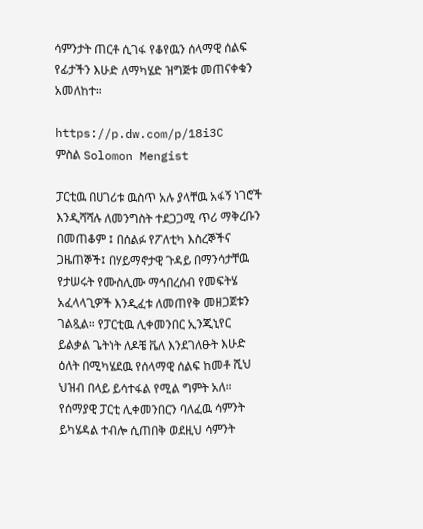ሳምንታት ጠርቶ ሲገፋ የቆየዉን ሰላማዊ ሰልፍ የፊታችን እሁድ ለማካሄድ ዝግጅቱ መጠናቀቁን አመለከተ።

https://p.dw.com/p/18i3C
ምስል Solomon Mengist

ፓርቲዉ በሀገሪቱ ዉስጥ አሉ ያላቸዉ አፋኝ ነገሮች እንዲሻሻሉ ለመንግስት ተደጋጋሚ ጥሪ ማቅረቡን በመጠቆም ፤ በሰልፉ የፖለቲካ እስረኞችና ጋዜጠኞች፤ በሃይማኖታዊ ጉዳይ በማንሳታቸዉ የታሠሩት የሙስሊሙ ማኅበረሰብ የመፍትሄ አፈላላጊዎች እንዲፈቱ ለመጠየቅ መዘጋጀቱን ገልጿል። የፓርቲዉ ሊቀመንበር ኢንጂኒየር ይልቃል ጌትነት ለዶቼ ቬለ እንደገለፁት እሁድ ዕለት በሚካሄደዉ የሰላማዊ ሰልፍ ከመቶ ሺህ ህዝብ በላይ ይሳተፋል የሚል ግምት አለ። የሰማያዊ ፓርቲ ሊቀመንበርን ባለፈዉ ሳምንት ይካሄዳል ተብሎ ሲጠበቅ ወደዚህ ሳምንት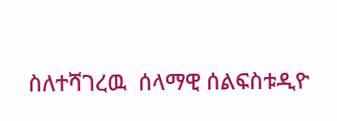ስለተሻገረዉ  ሰላማዊ ሰልፍስቱዲዮ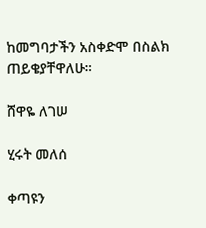ከመግባታችን አስቀድሞ በስልክ ጠይቄያቸዋለሁ።

ሸዋዬ ለገሠ

ሂሩት መለሰ

ቀጣዩን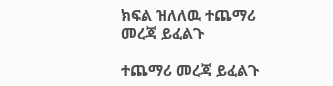ክፍል ዝለለዉ ተጨማሪ መረጃ ይፈልጉ

ተጨማሪ መረጃ ይፈልጉ